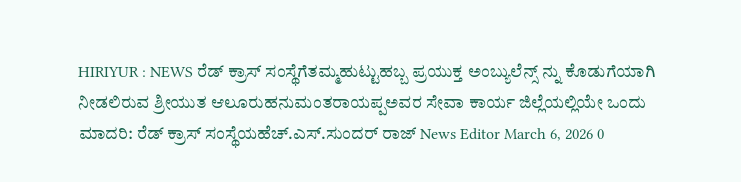HIRIYUR : NEWS ರೆಡ್ ಕ್ರಾಸ್ ಸಂಸ್ಥೆಗೆತಮ್ಮಹುಟ್ಟುಹಬ್ಬ ಪ್ರಯುಕ್ತ ಅಂಬ್ಯುಲೆನ್ಸ್ ನ್ನು ಕೊಡುಗೆಯಾಗಿ ನೀಡಲಿರುವ ಶ್ರೀಯುತ ಆಲೂರುಹನುಮಂತರಾಯಪ್ಪಅವರ ಸೇವಾ ಕಾರ್ಯ ಜಿಲ್ಲೆಯಲ್ಲಿಯೇ ಒಂದು ಮಾದರಿ: ರೆಡ್ ಕ್ರಾಸ್ ಸಂಸ್ಥೆಯಹೆಚ್.ಎಸ್.ಸುಂದರ್ ರಾಜ್ News Editor March 6, 2026 0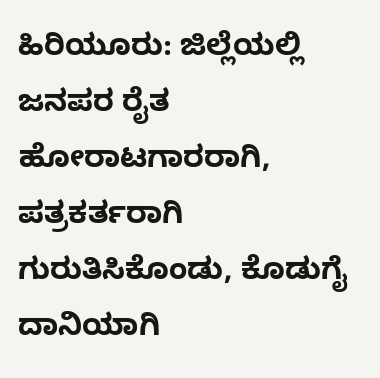ಹಿರಿಯೂರು: ಜಿಲ್ಲೆಯಲ್ಲಿ ಜನಪರ ರೈತ ಹೋರಾಟಗಾರರಾಗಿ, ಪತ್ರಕರ್ತರಾಗಿ ಗುರುತಿಸಿಕೊಂಡು, ಕೊಡುಗೈ ದಾನಿಯಾಗಿ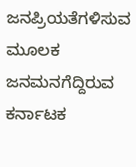ಜನಪ್ರಿಯತೆಗಳಿಸುವ ಮೂಲಕ ಜನಮನಗೆದ್ದಿರುವ ಕರ್ನಾಟಕ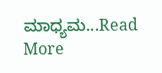ಮಾಧ್ಯಮ...Read More